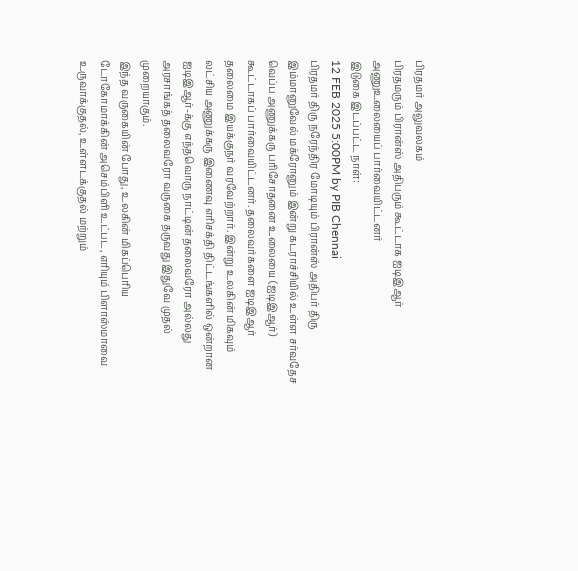பிரதமர் அலுவலகம்
பிரதமரும் பிரான்ஸ் அதிபரும் கூட்டாக ஐடிஇஆர் அணுஉலையைப் பார்வையிட்டனர்
இடுகை இடப்பட்ட நாள்:
12 FEB 2025 5:00PM by PIB Chennai
பிரதமர் திரு நரேந்திர மோடியும் பிரான்ஸ் அதிபர் திரு இம்மானுவேல் மக்ரோனும் இன்று கடராச்சியில் உள்ள சர்வதேச வெப்ப அணுக்கரு பரிசோதனை உலையை (ஐடிஇஆர்) கூட்டாகப் பார்வையிட்டனர். தலைவர்களை ஐடிஇஆர் தலைமை இயக்குநர் வரவேற்றார். இன்று உலகின் மிகவும் லட்சிய அணுக்கரு இணைவு எரிசக்தி திட்டங்களில் ஒன்றான ஐடிஇஆர்-க்கு எந்தவொரு நாட்டின் தலைவரோ அல்லது அரசாங்கத் தலைவரோ வருகை தருவது இதுவே முதல் முறையாகும்.
இந்த வருகையின் போது, உலகின் மிகப்பெரிய டோகோமாக்கின் அசெம்பிளி உட்பட, எரியும் பிளாஸ்மாவை உருவாக்குதல், உள்ளடக்குதல் மற்றும்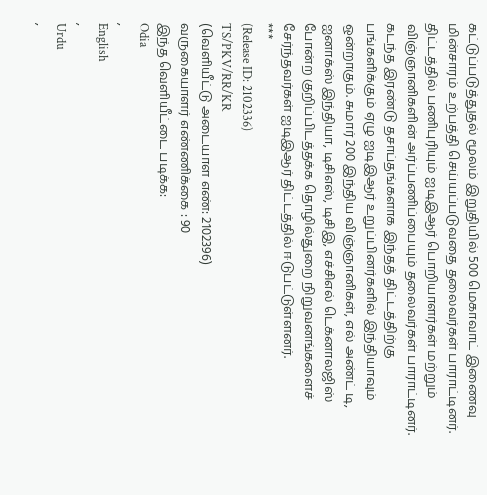கட்டுப்படுத்துதல் மூலம் இறுதியில் 500 மெகாவாட் இணைவு மின்சாரம் உற்பத்தி செய்யப்படுவதை தலைவர்கள் பாராட்டினர். திட்டத்தில் பணிபுரியும் ஐடிஇஆர் பொறியாளர்கள் மற்றும் விஞ்ஞானிகளின் அர்ப்பணிப்பையும் தலைவர்கள் பாராட்டினர்.
கடந்த இரண்டு தசாப்தங்களாக இந்தத் திட்டத்திற்கு பங்களிக்கும் ஏழு ஐடிஇஆர் உறுப்பினர்களில் இந்தியாவும் ஒன்றாகும். சுமார் 200 இந்திய விஞ்ஞானிகள், எல் அண்ட் டி, ஐனாக்ஸ் இந்தியா, டிசிஎஸ், டிசிஇ, எச்சிஎல் டெக்னாலஜிஸ் போன்ற குறிப்பிடத்தக்க தொழில்துறை நிறுவனங்களைச் சேர்ந்தவர்கள் ஐடிஇஆர் திட்டத்தில் ஈடுபட்டுள்ளனர்.
***
(Release ID: 2102336)
TS/PKV/RR/KR
(வெளியீட்டு அடையாள எண்: 2102396)
வருகையாளர் எண்ணிக்கை : 90
இந்த வெளியீட்டை படிக்க:
Odia
,
English
,
Urdu
,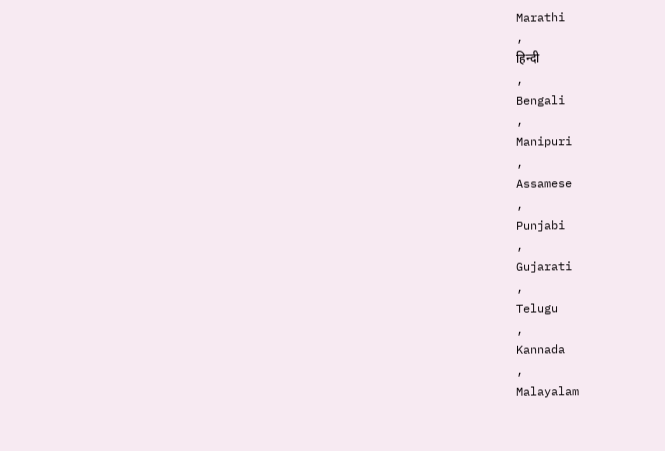Marathi
,
हिन्दी
,
Bengali
,
Manipuri
,
Assamese
,
Punjabi
,
Gujarati
,
Telugu
,
Kannada
,
Malayalam